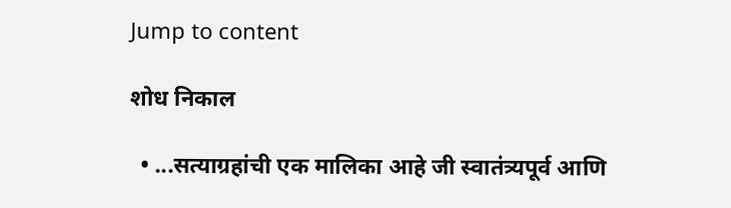Jump to content

शोध निकाल

  • ...सत्याग्रहांची एक मालिका आहे जी स्वातंत्र्यपूर्व आणि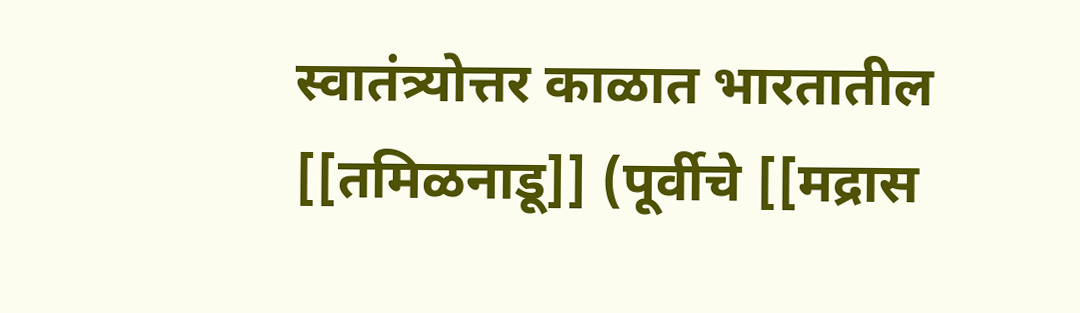स्वातंत्र्योत्तर काळात भारतातील [[तमिळनाडू]] (पूर्वीचे [[मद्रास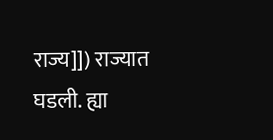राज्य]]) राज्यात घडली. ह्या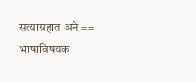सत्याग्रहात अने == भाषाविषयक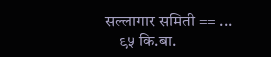सल्लागार समिती == ...
    ९५ कि.बा.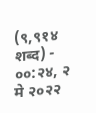(९,९१४ शब्द) - ००:२४, २ मे २०२२